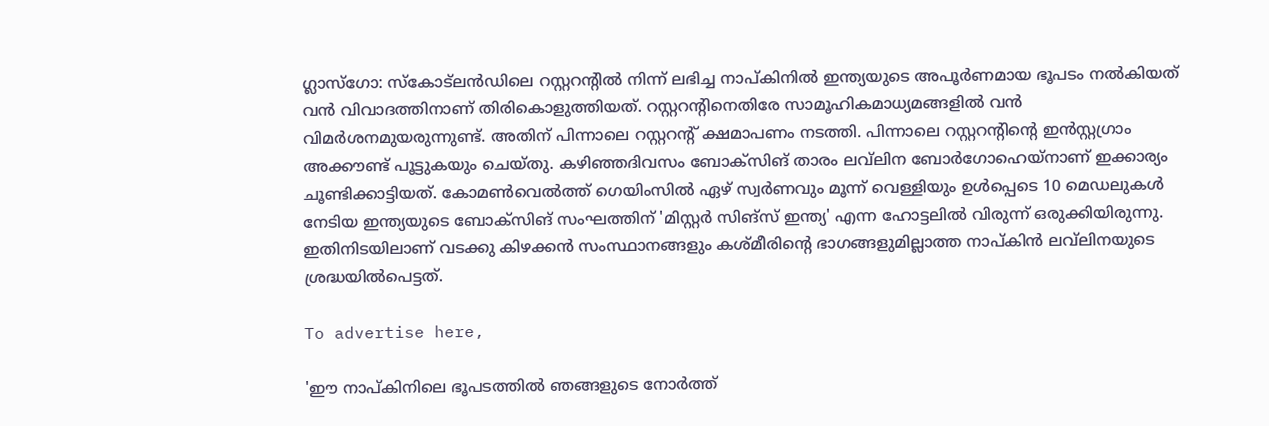ഗ്ലാസ്‌ഗോ: സ്‌കോട്‌ലൻഡിലെ റസ്റ്ററന്റിൽ നിന്ന് ലഭിച്ച നാപ്കിനിൽ ഇന്ത്യയുടെ അപൂർണമായ ഭൂപടം നൽകിയത് വൻ വിവാദത്തിനാണ് തിരികൊളുത്തിയത്. റസ്റ്ററന്റിനെതിരേ സാമൂഹികമാധ്യമങ്ങളിൽ വൻ വിമർശനമുയരുന്നുണ്ട്. അതിന് പിന്നാലെ റസ്റ്ററന്റ് ക്ഷമാപണം നടത്തി. പിന്നാലെ റസ്റ്ററന്റിന്റെ ഇൻസ്റ്റഗ്രാം അക്കൗണ്ട് പൂട്ടുകയും ചെയ്തു. കഴിഞ്ഞദിവസം ബോക്‌സിങ് താരം ലവ്‌ലിന ബോർഗോഹെയ്നാണ് ഇക്കാര്യം ചൂണ്ടിക്കാട്ടിയത്. കോമൺവെൽത്ത് ഗെയിംസിൽ ഏഴ് സ്വർണവും മൂന്ന് വെള്ളിയും ഉൾപ്പെടെ 10 മെഡലുകൾ നേടിയ ഇന്ത്യയുടെ ബോക്‌സിങ് സംഘത്തിന് 'മിസ്റ്റർ സിങ്‌സ് ഇന്ത്യ' എന്ന ഹോട്ടലിൽ വിരുന്ന് ഒരുക്കിയിരുന്നു. ഇതിനിടയിലാണ് വടക്കു കിഴക്കൻ സംസ്ഥാനങ്ങളും കശ്മീരിന്റെ ഭാഗങ്ങളുമില്ലാത്ത നാപ്കിൻ ലവ്‌ലിനയുടെ ശ്രദ്ധയിൽപെട്ടത്.

To advertise here,

'ഈ നാപ്കിനിലെ ഭൂപടത്തിൽ ഞങ്ങളുടെ നോർത്ത്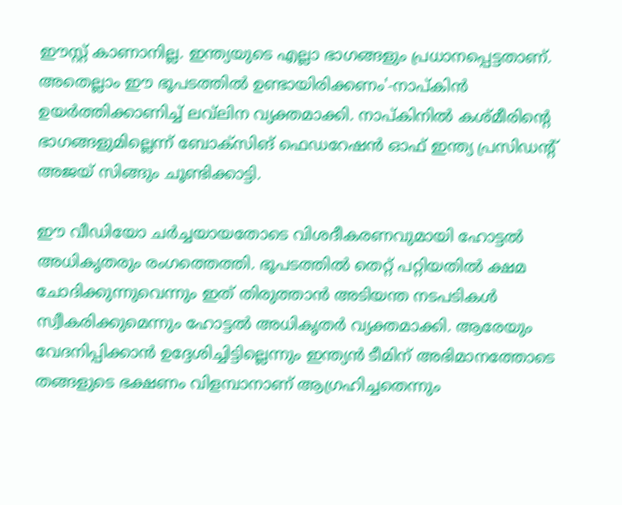ഈസ്റ്റ് കാണാനില്ല. ഇന്ത്യയുടെ എല്ലാ ഭാഗങ്ങളും പ്രധാനപ്പെട്ടതാണ്. അതെല്ലാം ഈ ഭൂപടത്തിൽ ഉണ്ടായിരിക്കണം'-നാപ്കിൻ ഉയർത്തിക്കാണിച്ച് ലവ്‌ലിന വ്യക്തമാക്കി. നാപ്കിനിൽ കശ്മീരിന്റെ ഭാഗങ്ങളുമില്ലെന്ന് ബോക്‌സിങ് ഫെഡറേഷൻ ഓഫ് ഇന്ത്യ പ്രസിഡന്റ് അജയ് സിങ്ങും ചൂണ്ടിക്കാട്ടി.

ഈ വീഡിയോ ചർച്ചയായതോടെ വിശദീകരണവുമായി ഹോട്ടൽ അധികൃതരും രംഗത്തെത്തി. ഭൂപടത്തിൽ തെറ്റ് പറ്റിയതിൽ ക്ഷമ ചോദിക്കുന്നുവെന്നും ഇത് തിരുത്താൻ അടിയന്ത നടപടികൾ സ്വീകരിക്കുമെന്നും ഹോട്ടൽ അധികൃതർ വ്യക്തമാക്കി. ആരേയും വേദനിപ്പിക്കാൻ ഉദ്ദേശിച്ചിട്ടില്ലെന്നും ഇന്ത്യൻ ടീമിന് അഭിമാനത്തോടെ തങ്ങളുടെ ഭക്ഷണം വിളമ്പാനാണ് ആഗ്രഹിച്ചതെന്നും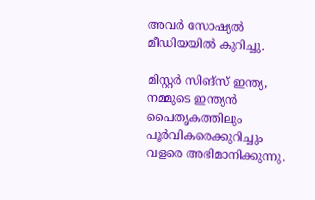അവർ സോഷ്യൽ മീഡിയയിൽ കുറിച്ചു.

മിസ്റ്റർ സിങ്‌സ് ഇന്ത്യ, നമ്മുടെ ഇന്ത്യൻ പൈതൃകത്തിലും പൂർവികരെക്കുറിച്ചും വളരെ അഭിമാനിക്കുന്നു.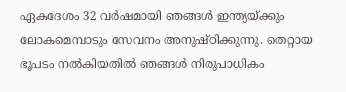ഏകദേശം 32 വർഷമായി ഞങ്ങൾ ഇന്ത്യയ്ക്കും ലോകമെമ്പാടും സേവനം അനുഷ്ഠിക്കുന്നു. തെറ്റായ ഭൂപടം നൽകിയതിൽ ഞങ്ങൾ നിരുപാധികം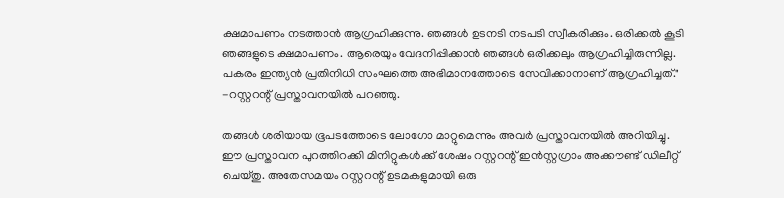ക്ഷമാപണം നടത്താൻ ആഗ്രഹിക്കുന്നു. ഞങ്ങൾ ഉടനടി നടപടി സ്വീകരിക്കും. ഒരിക്കൽ കൂടി ഞങ്ങളുടെ ക്ഷമാപണം. ആരെയും വേദനിപ്പിക്കാൻ ഞങ്ങൾ ഒരിക്കലും ആഗ്രഹിച്ചിരുന്നില്ല. പകരം ഇന്ത്യൻ പ്രതിനിധി സംഘത്തെ അഭിമാനത്തോടെ സേവിക്കാനാണ് ആഗ്രഹിച്ചത്." -റസ്റ്ററന്റ് പ്രസ്താവനയിൽ പറഞ്ഞു.

തങ്ങൾ ശരിയായ ഭൂപടത്തോടെ ലോഗോ മാറ്റുമെന്നും അവർ പ്രസ്താവനയിൽ അറിയിച്ചു. ഈ പ്രസ്താവന പുറത്തിറക്കി മിനിറ്റുകൾക്ക് ശേഷം റസ്റ്ററന്റ് ഇൻസ്റ്റഗ്രാം അക്കൗണ്ട് ഡിലീറ്റ് ചെയ്തു. അതേസമയം റസ്റ്ററന്റ് ഉടമകളുമായി ഒരു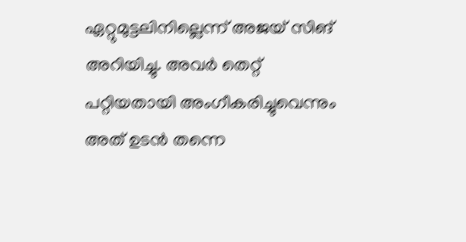ഏറ്റുമുട്ടലിനില്ലെന്ന് അജയ് സിങ് അറിയിച്ചു. അവർ തെറ്റ് പറ്റിയതായി അംഗീകരിച്ചുവെന്നും അത് ഉടൻ തന്നെ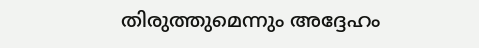തിരുത്തുമെന്നും അദ്ദേഹം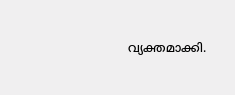വ്യക്തമാക്കി.